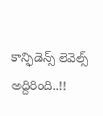కాన్ఫిడెన్స్ లెవెల్స్ అద్దిరింది..!!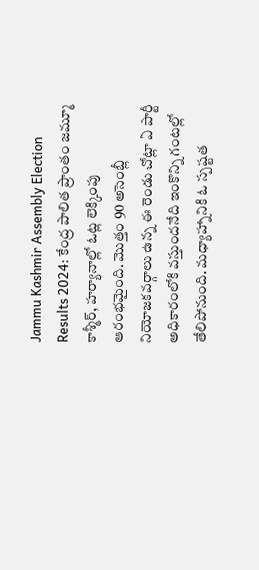Jammu Kashmir Assembly Election Results 2024: కేంద్ర పాలిత ప్రాంతం జమ్మూ కాశ్మీర్, హర్యానాల్లో ఓట్ల లెక్కింపు ఆరంభమైంది. మొత్తం 90 అసెంబ్లీ నియోజకవర్గాలు ఉన్న ఈ రెండు చోట్లా ఏ పార్టీ అధికారంలోకి వస్తుందనేది ఇంకొన్ని గంటల్లో తేలిపోనుంది. మధ్యాహ్నానికి ఓ స్పష్టత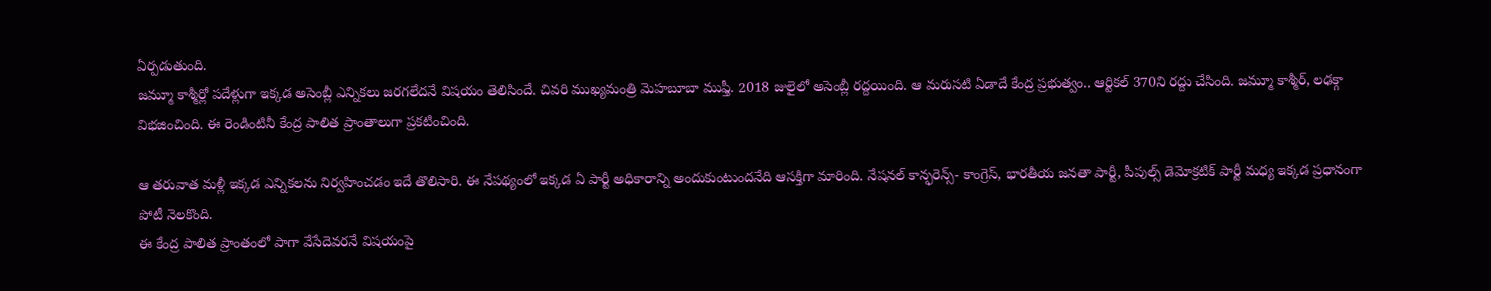ఏర్పడుతుంది.
జమ్మూ కాశ్మీర్లో పదేళ్లుగా ఇక్కడ అసెంబ్లీ ఎన్నికలు జరగలేదనే విషయం తెలిసిందే. చివరి ముఖ్యమంత్రి మెహబూబా ముఫ్తీ. 2018 జులైలో అసెంబ్లీ రద్దయింది. ఆ మరుసటి ఏడాదే కేంద్ర ప్రభుత్వం.. ఆర్టికల్ 370ని రద్దు చేసింది. జమ్మూ కాశ్మీర్, లఢక్గా విభజించింది. ఈ రెండింటినీ కేంద్ర పాలిత ప్రాంతాలుగా ప్రకటించింది.

ఆ తరువాత మళ్లీ ఇక్కడ ఎన్నికలను నిర్వహించడం ఇదే తొలిసారి. ఈ నేపథ్యంలో ఇక్కడ ఏ పార్టీ అధికారాన్ని అందుకుంటుందనేది ఆసక్తిగా మారింది. నేషనల్ కాన్ఫరెన్స్- కాంగ్రెస్, భారతీయ జనతా పార్టీ, పీపుల్స్ డెమోక్రటిక్ పార్టీ మధ్య ఇక్కడ ప్రధానంగా పోటీ నెలకొంది.
ఈ కేంద్ర పాలిత ప్రాంతంలో పాగా వేసేదెవరనే విషయంపై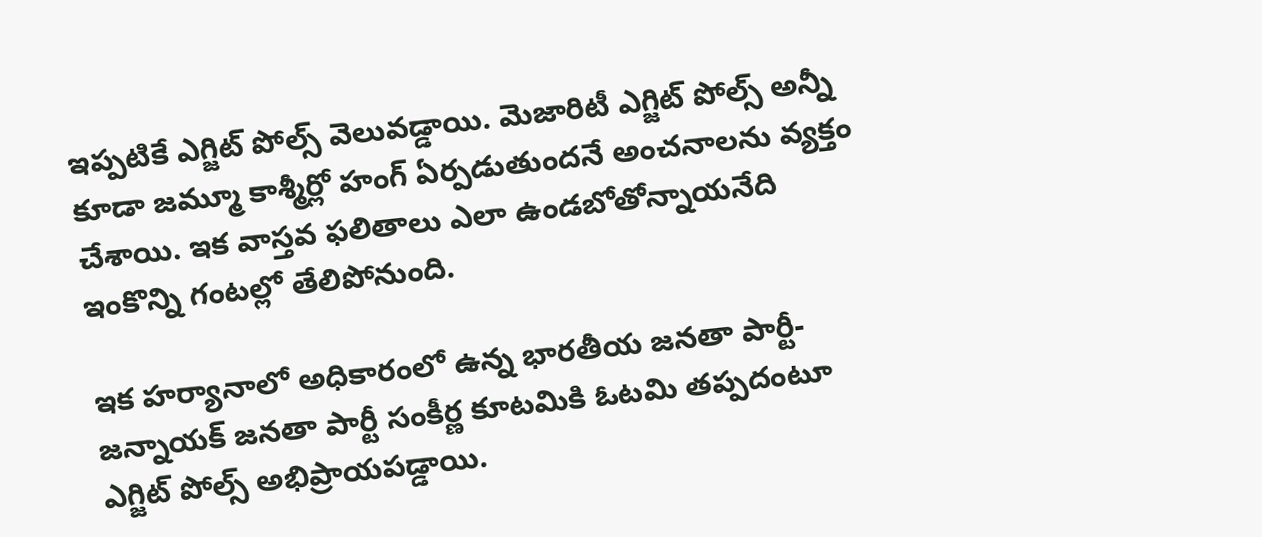ఇప్పటికే ఎగ్జిట్ పోల్స్ వెలువడ్డాయి. మెజారిటీ ఎగ్జిట్ పోల్స్ అన్నీ కూడా జమ్మూ కాశ్మీర్లో హంగ్ ఏర్పడుతుందనే అంచనాలను వ్యక్తం చేశాయి. ఇక వాస్తవ ఫలితాలు ఎలా ఉండబోతోన్నాయనేది ఇంకొన్ని గంటల్లో తేలిపోనుంది.

ఇక హర్యానాలో అధికారంలో ఉన్న భారతీయ జనతా పార్టీ- జన్నాయక్ జనతా పార్టీ సంకీర్ణ కూటమికి ఓటమి తప్పదంటూ ఎగ్జిట్ పోల్స్ అభిప్రాయపడ్డాయి.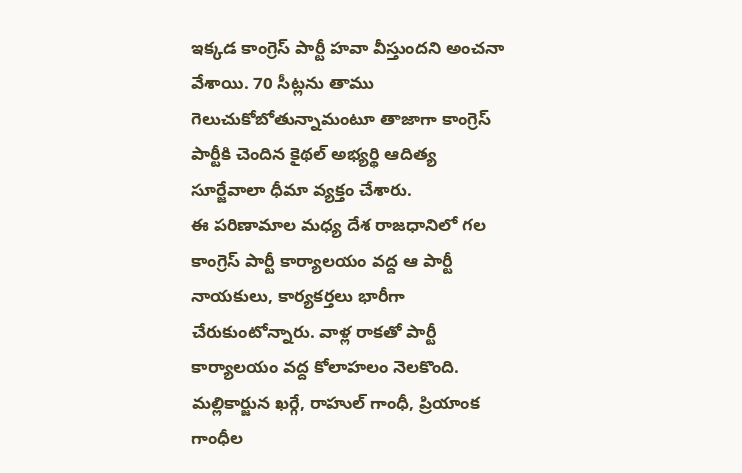ఇక్కడ కాంగ్రెస్ పార్టీ హవా వీస్తుందని అంచనా వేశాయి. 70 సీట్లను తాము గెలుచుకోబోతున్నామంటూ తాజాగా కాంగ్రెస్ పార్టీకి చెందిన కైథల్ అభ్యర్థి ఆదిత్య సూర్జేవాలా ధీమా వ్యక్తం చేశారు.
ఈ పరిణామాల మధ్య దేశ రాజధానిలో గల కాంగ్రెస్ పార్టీ కార్యాలయం వద్ద ఆ పార్టీ నాయకులు, కార్యకర్తలు భారీగా చేరుకుంటోన్నారు. వాళ్ల రాకతో పార్టీ కార్యాలయం వద్ద కోలాహలం నెలకొంది. మల్లికార్జున ఖర్గే, రాహుల్ గాంధీ, ప్రియాంక గాంధీల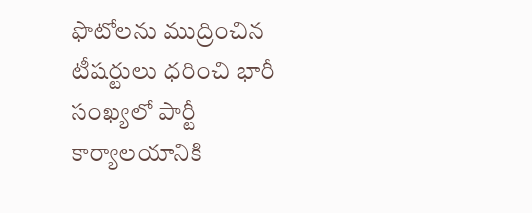ఫొటోలను ముద్రించిన టీషర్టులు ధరించి భారీ సంఖ్యలో పార్టీ కార్యాలయానికి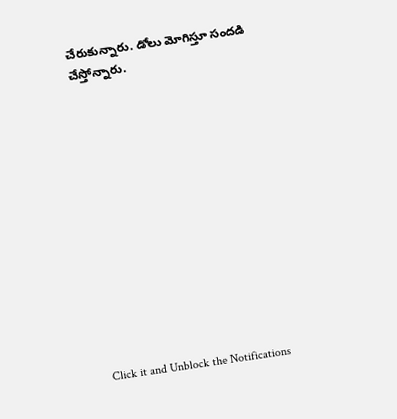చేరుకున్నారు. డోలు మోగిస్తూ సందడి చేస్తోన్నారు.













Click it and Unblock the Notifications